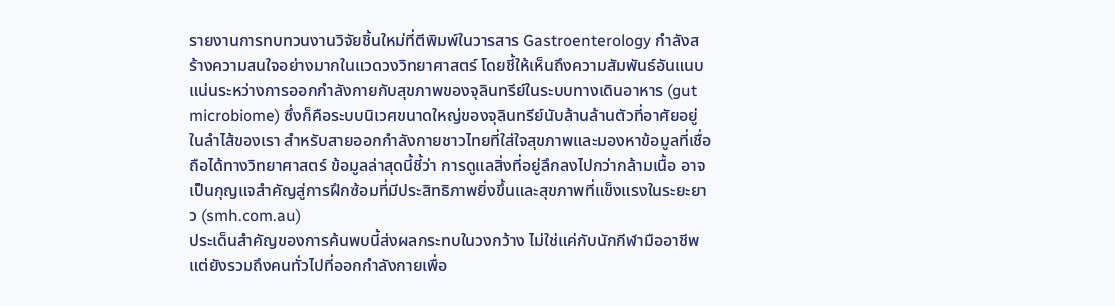รายงานการทบทวนงานวิจัยชิ้นใหม่ที่ตีพิมพ์ในวารสาร Gastroenterology กำลังสร้างความสนใจอย่างมากในแวดวงวิทยาศาสตร์ โดยชี้ให้เห็นถึงความสัมพันธ์อันแนบแน่นระหว่างการออกกำลังกายกับสุขภาพของจุลินทรีย์ในระบบทางเดินอาหาร (gut microbiome) ซึ่งก็คือระบบนิเวศขนาดใหญ่ของจุลินทรีย์นับล้านล้านตัวที่อาศัยอยู่ในลำไส้ของเรา สำหรับสายออกกำลังกายชาวไทยที่ใส่ใจสุขภาพและมองหาข้อมูลที่เชื่อถือได้ทางวิทยาศาสตร์ ข้อมูลล่าสุดนี้ชี้ว่า การดูแลสิ่งที่อยู่ลึกลงไปกว่ากล้ามเนื้อ อาจเป็นกุญแจสำคัญสู่การฝึกซ้อมที่มีประสิทธิภาพยิ่งขึ้นและสุขภาพที่แข็งแรงในระยะยาว (smh.com.au)
ประเด็นสำคัญของการค้นพบนี้ส่งผลกระทบในวงกว้าง ไม่ใช่แค่กับนักกีฬามืออาชีพ แต่ยังรวมถึงคนทั่วไปที่ออกกำลังกายเพื่อ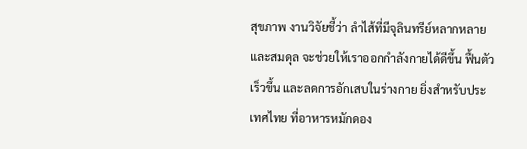สุขภาพ งานวิจัยชี้ว่า ลำไส้ที่มีจุลินทรีย์หลากหลายและสมดุล จะช่วยให้เราออกกำลังกายได้ดีขึ้น ฟื้นตัวเร็วขึ้น และลดการอักเสบในร่างกาย ยิ่งสำหรับประเทศไทย ที่อาหารหมักดอง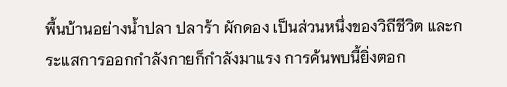พื้นบ้านอย่างน้ำปลา ปลาร้า ผักดอง เป็นส่วนหนึ่งของวิถีชีวิต และกระแสการออกกำลังกายก็กำลังมาแรง การค้นพบนี้ยิ่งตอก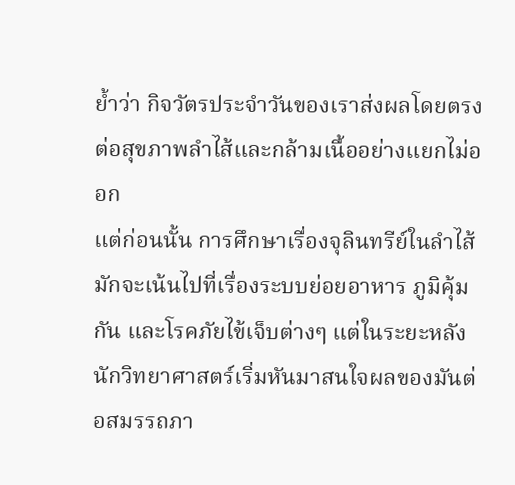ย้ำว่า กิจวัตรประจำวันของเราส่งผลโดยตรงต่อสุขภาพลำไส้และกล้ามเนื้ออย่างแยกไม่ออก
แต่ก่อนนั้น การศึกษาเรื่องจุลินทรีย์ในลำไส้มักจะเน้นไปที่เรื่องระบบย่อยอาหาร ภูมิคุ้มกัน และโรคภัยไข้เจ็บต่างๆ แต่ในระยะหลัง นักวิทยาศาสตร์เริ่มหันมาสนใจผลของมันต่อสมรรถภา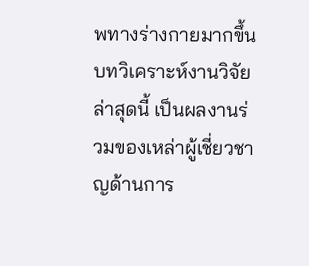พทางร่างกายมากขึ้น บทวิเคราะห์งานวิจัยล่าสุดนี้ เป็นผลงานร่วมของเหล่าผู้เชี่ยวชาญด้านการ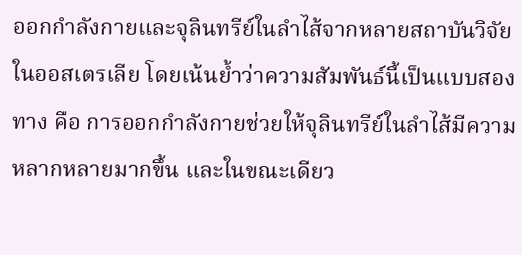ออกกำลังกายและจุลินทรีย์ในลำไส้จากหลายสถาบันวิจัยในออสเตรเลีย โดยเน้นย้ำว่าความสัมพันธ์นี้เป็นแบบสองทาง คือ การออกกำลังกายช่วยให้จุลินทรีย์ในลำไส้มีความหลากหลายมากขึ้น และในขณะเดียว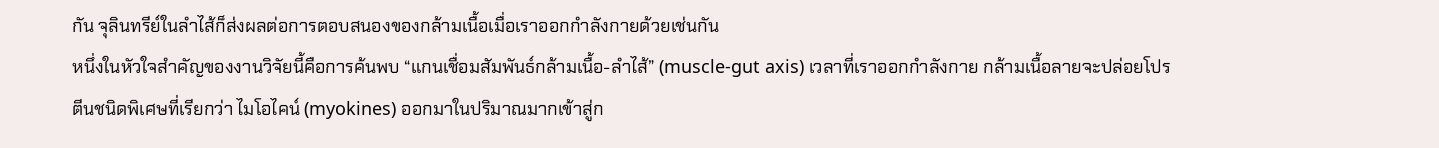กัน จุลินทรีย์ในลำไส้ก็ส่งผลต่อการตอบสนองของกล้ามเนื้อเมื่อเราออกกำลังกายด้วยเช่นกัน
หนึ่งในหัวใจสำคัญของงานวิจัยนี้คือการค้นพบ “แกนเชื่อมสัมพันธ์กล้ามเนื้อ-ลำไส้” (muscle-gut axis) เวลาที่เราออกกำลังกาย กล้ามเนื้อลายจะปล่อยโปรตีนชนิดพิเศษที่เรียกว่า ไมโอไคน์ (myokines) ออกมาในปริมาณมากเข้าสู่ก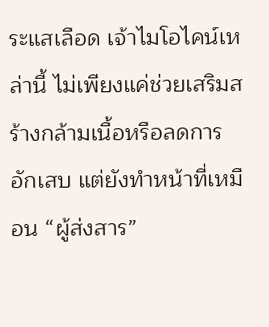ระแสเลือด เจ้าไมโอไคน์เหล่านี้ ไม่เพียงแค่ช่วยเสริมสร้างกล้ามเนื้อหรือลดการอักเสบ แต่ยังทำหน้าที่เหมือน “ผู้ส่งสาร”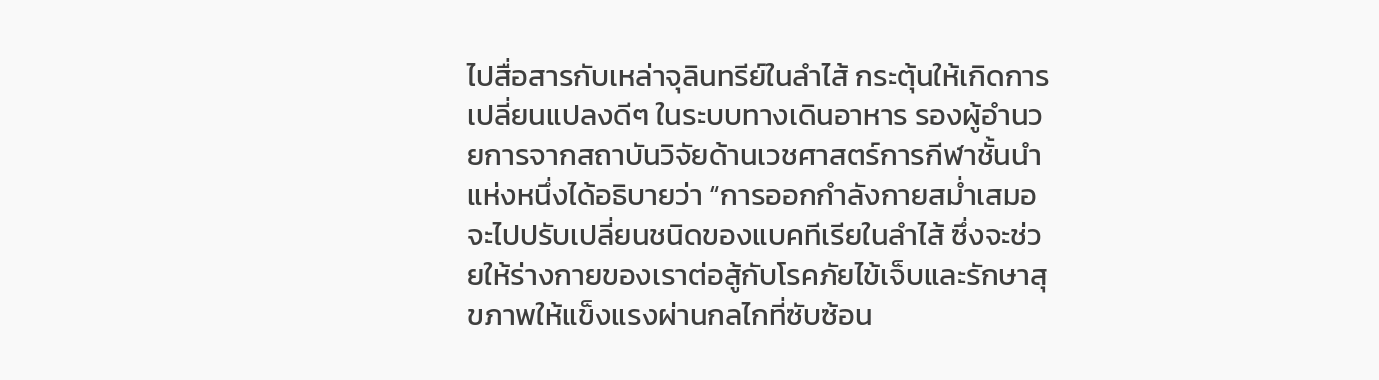ไปสื่อสารกับเหล่าจุลินทรีย์ในลำไส้ กระตุ้นให้เกิดการเปลี่ยนแปลงดีๆ ในระบบทางเดินอาหาร รองผู้อำนวยการจากสถาบันวิจัยด้านเวชศาสตร์การกีฬาชั้นนำแห่งหนึ่งได้อธิบายว่า “การออกกำลังกายสม่ำเสมอจะไปปรับเปลี่ยนชนิดของแบคทีเรียในลำไส้ ซึ่งจะช่วยให้ร่างกายของเราต่อสู้กับโรคภัยไข้เจ็บและรักษาสุขภาพให้แข็งแรงผ่านกลไกที่ซับซ้อน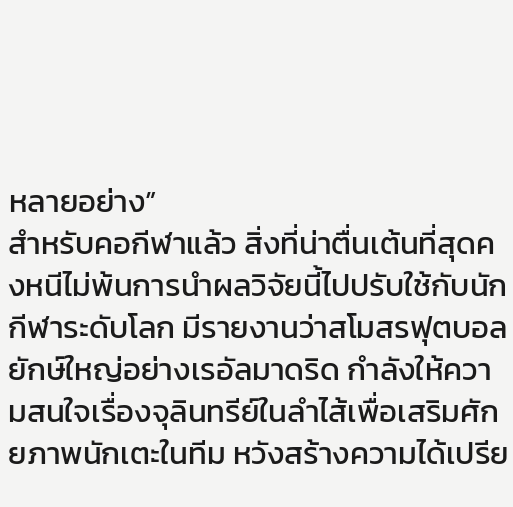หลายอย่าง”
สำหรับคอกีฬาแล้ว สิ่งที่น่าตื่นเต้นที่สุดคงหนีไม่พ้นการนำผลวิจัยนี้ไปปรับใช้กับนักกีฬาระดับโลก มีรายงานว่าสโมสรฟุตบอลยักษ์ใหญ่อย่างเรอัลมาดริด กำลังให้ความสนใจเรื่องจุลินทรีย์ในลำไส้เพื่อเสริมศักยภาพนักเตะในทีม หวังสร้างความได้เปรีย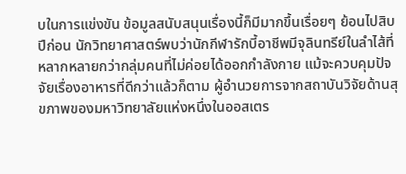บในการแข่งขัน ข้อมูลสนับสนุนเรื่องนี้ก็มีมากขึ้นเรื่อยๆ ย้อนไปสิบปีก่อน นักวิทยาศาสตร์พบว่านักกีฬารักบี้อาชีพมีจุลินทรีย์ในลำไส้ที่หลากหลายกว่ากลุ่มคนที่ไม่ค่อยได้ออกกำลังกาย แม้จะควบคุมปัจจัยเรื่องอาหารที่ดีกว่าแล้วก็ตาม ผู้อำนวยการจากสถาบันวิจัยด้านสุขภาพของมหาวิทยาลัยแห่งหนึ่งในออสเตร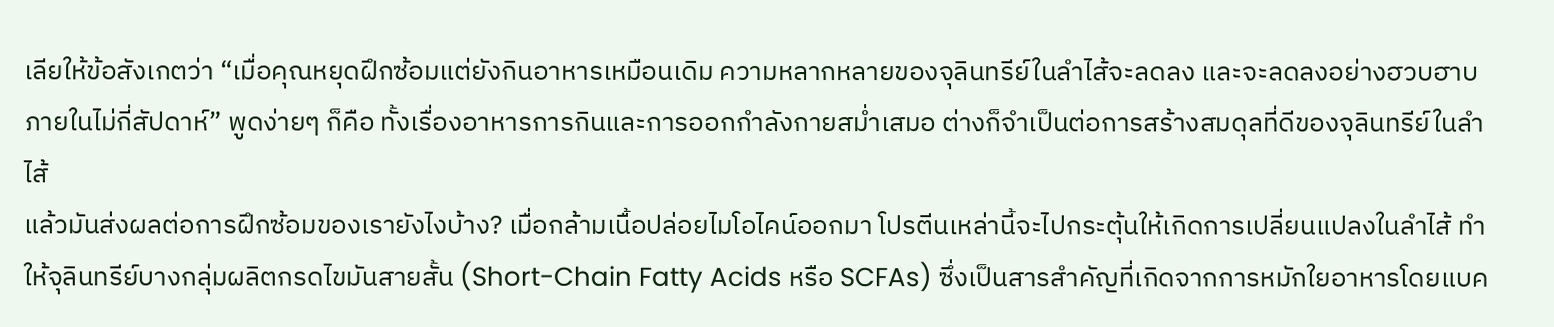เลียให้ข้อสังเกตว่า “เมื่อคุณหยุดฝึกซ้อมแต่ยังกินอาหารเหมือนเดิม ความหลากหลายของจุลินทรีย์ในลำไส้จะลดลง และจะลดลงอย่างฮวบฮาบภายในไม่กี่สัปดาห์” พูดง่ายๆ ก็คือ ทั้งเรื่องอาหารการกินและการออกกำลังกายสม่ำเสมอ ต่างก็จำเป็นต่อการสร้างสมดุลที่ดีของจุลินทรีย์ในลำไส้
แล้วมันส่งผลต่อการฝึกซ้อมของเรายังไงบ้าง? เมื่อกล้ามเนื้อปล่อยไมโอไคน์ออกมา โปรตีนเหล่านี้จะไปกระตุ้นให้เกิดการเปลี่ยนแปลงในลำไส้ ทำให้จุลินทรีย์บางกลุ่มผลิตกรดไขมันสายสั้น (Short-Chain Fatty Acids หรือ SCFAs) ซึ่งเป็นสารสำคัญที่เกิดจากการหมักใยอาหารโดยแบค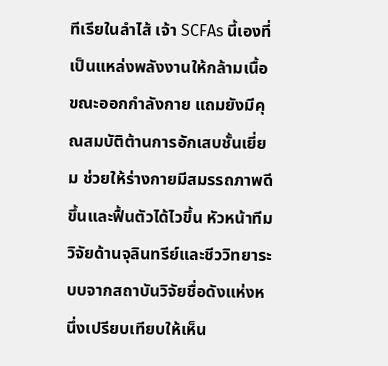ทีเรียในลำไส้ เจ้า SCFAs นี้เองที่เป็นแหล่งพลังงานให้กล้ามเนื้อขณะออกกำลังกาย แถมยังมีคุณสมบัติต้านการอักเสบชั้นเยี่ยม ช่วยให้ร่างกายมีสมรรถภาพดีขึ้นและฟื้นตัวได้ไวขึ้น หัวหน้าทีมวิจัยด้านจุลินทรีย์และชีววิทยาระบบจากสถาบันวิจัยชื่อดังแห่งหนึ่งเปรียบเทียบให้เห็น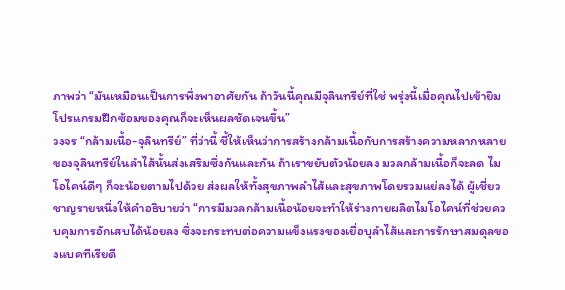ภาพว่า “มันเหมือนเป็นการพึ่งพาอาศัยกัน ถ้าวันนี้คุณมีจุลินทรีย์ที่ใช่ พรุ่งนี้เมื่อคุณไปเข้ายิม โปรแกรมฝึกซ้อมของคุณก็จะเห็นผลชัดเจนขึ้น”
วงจร “กล้ามเนื้อ-จุลินทรีย์” ที่ว่านี้ ชี้ให้เห็นว่าการสร้างกล้ามเนื้อกับการสร้างความหลากหลายของจุลินทรีย์ในลำไส้นั้นส่งเสริมซึ่งกันและกัน ถ้าเราขยับตัวน้อยลง มวลกล้ามเนื้อก็จะลด ไมโอไคน์ดีๆ ก็จะน้อยตามไปด้วย ส่งผลให้ทั้งสุขภาพลำไส้และสุขภาพโดยรวมแย่ลงได้ ผู้เชี่ยวชาญรายหนึ่งให้คำอธิบายว่า “การมีมวลกล้ามเนื้อน้อยจะทำให้ร่างกายผลิตไมโอไคน์ที่ช่วยควบคุมการอักเสบได้น้อยลง ซึ่งจะกระทบต่อความแข็งแรงของเยื่อบุลำไส้และการรักษาสมดุลของแบคทีเรียดี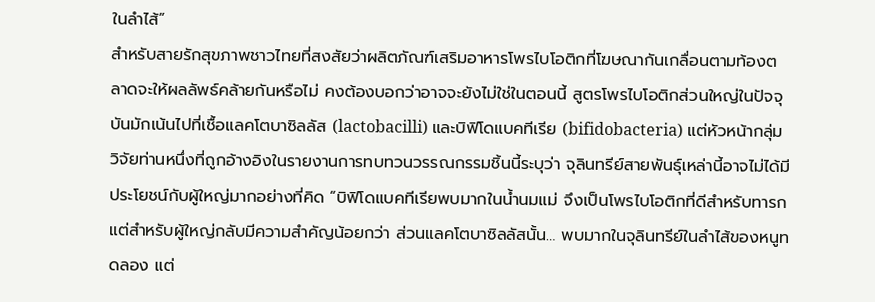ในลำไส้”
สำหรับสายรักสุขภาพชาวไทยที่สงสัยว่าผลิตภัณฑ์เสริมอาหารโพรไบโอติกที่โฆษณากันเกลื่อนตามท้องตลาดจะให้ผลลัพธ์คล้ายกันหรือไม่ คงต้องบอกว่าอาจจะยังไม่ใช่ในตอนนี้ สูตรโพรไบโอติกส่วนใหญ่ในปัจจุบันมักเน้นไปที่เชื้อแลคโตบาซิลลัส (lactobacilli) และบิฟิโดแบคทีเรีย (bifidobacteria) แต่หัวหน้ากลุ่มวิจัยท่านหนึ่งที่ถูกอ้างอิงในรายงานการทบทวนวรรณกรรมชิ้นนี้ระบุว่า จุลินทรีย์สายพันธุ์เหล่านี้อาจไม่ได้มีประโยชน์กับผู้ใหญ่มากอย่างที่คิด “บิฟิโดแบคทีเรียพบมากในน้ำนมแม่ จึงเป็นโพรไบโอติกที่ดีสำหรับทารก แต่สำหรับผู้ใหญ่กลับมีความสำคัญน้อยกว่า ส่วนแลคโตบาซิลลัสนั้น… พบมากในจุลินทรีย์ในลำไส้ของหนูทดลอง แต่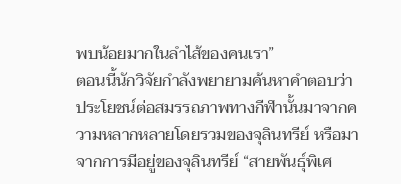พบน้อยมากในลำไส้ของคนเรา”
ตอนนี้นักวิจัยกำลังพยายามค้นหาคำตอบว่า ประโยชน์ต่อสมรรถภาพทางกีฬานั้นมาจากความหลากหลายโดยรวมของจุลินทรีย์ หรือมาจากการมีอยู่ของจุลินทรีย์ “สายพันธุ์พิเศ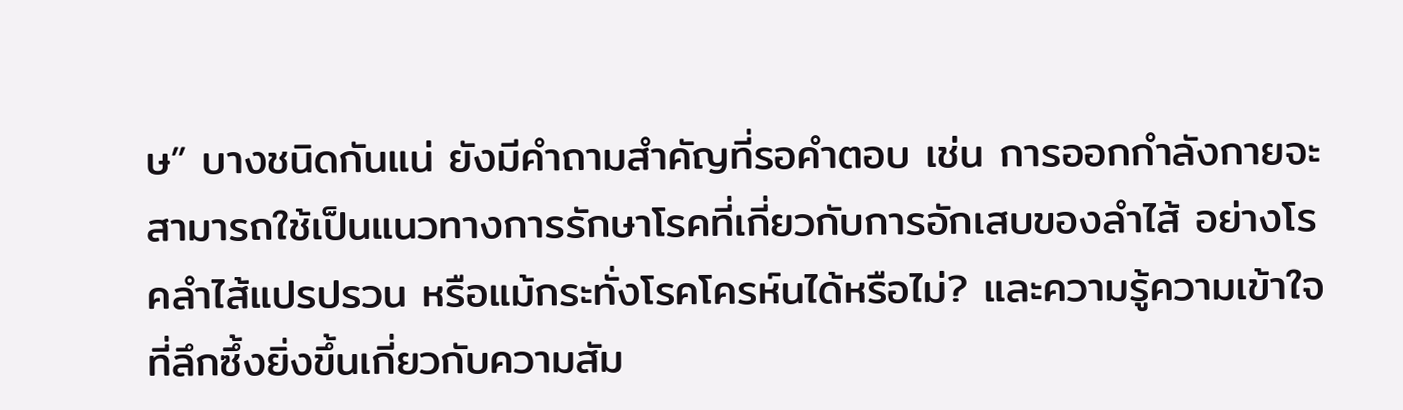ษ” บางชนิดกันแน่ ยังมีคำถามสำคัญที่รอคำตอบ เช่น การออกกำลังกายจะสามารถใช้เป็นแนวทางการรักษาโรคที่เกี่ยวกับการอักเสบของลำไส้ อย่างโรคลำไส้แปรปรวน หรือแม้กระทั่งโรคโครห์นได้หรือไม่? และความรู้ความเข้าใจที่ลึกซึ้งยิ่งขึ้นเกี่ยวกับความสัม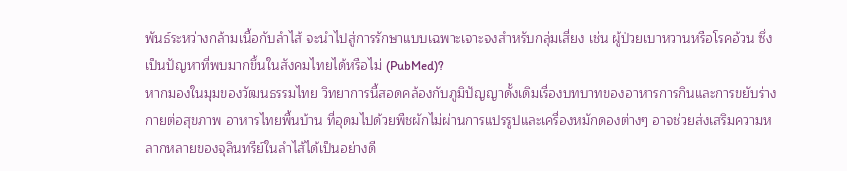พันธ์ระหว่างกล้ามเนื้อกับลำไส้ จะนำไปสู่การรักษาแบบเฉพาะเจาะจงสำหรับกลุ่มเสี่ยง เช่น ผู้ป่วยเบาหวานหรือโรคอ้วน ซึ่งเป็นปัญหาที่พบมากขึ้นในสังคมไทยได้หรือไม่ (PubMed)?
หากมองในมุมของวัฒนธรรมไทย วิทยาการนี้สอดคล้องกับภูมิปัญญาดั้งเดิมเรื่องบทบาทของอาหารการกินและการขยับร่างกายต่อสุขภาพ อาหารไทยพื้นบ้าน ที่อุดมไปด้วยพืชผักไม่ผ่านการแปรรูปและเครื่องหมักดองต่างๆ อาจช่วยส่งเสริมความหลากหลายของจุลินทรีย์ในลำไส้ได้เป็นอย่างดี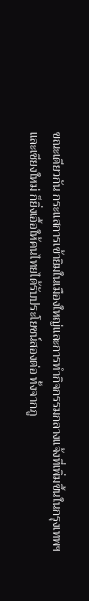ขณะเดียวกัน กระแสการเข้ายิมในเมืองใหญ่และการทำกิจกรรมกลางแจ้งที่เพิ่มขึ้นในกรุงเทพฯ และเชียงใหม่ ก็ยิ่งเอื้อให้คนไทยได้รับประโยชน์สองต่อ ทั้งจากภู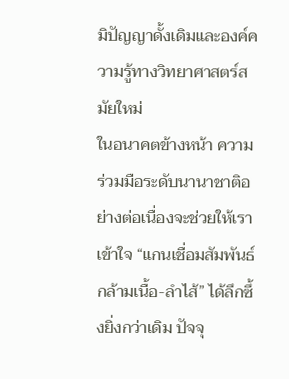มิปัญญาดั้งเดิมและองค์ความรู้ทางวิทยาศาสตร์สมัยใหม่
ในอนาคตข้างหน้า ความร่วมมือระดับนานาชาติอย่างต่อเนื่องจะช่วยให้เราเข้าใจ “แกนเชื่อมสัมพันธ์กล้ามเนื้อ-ลำไส้” ได้ลึกซึ้งยิ่งกว่าเดิม ปัจจุ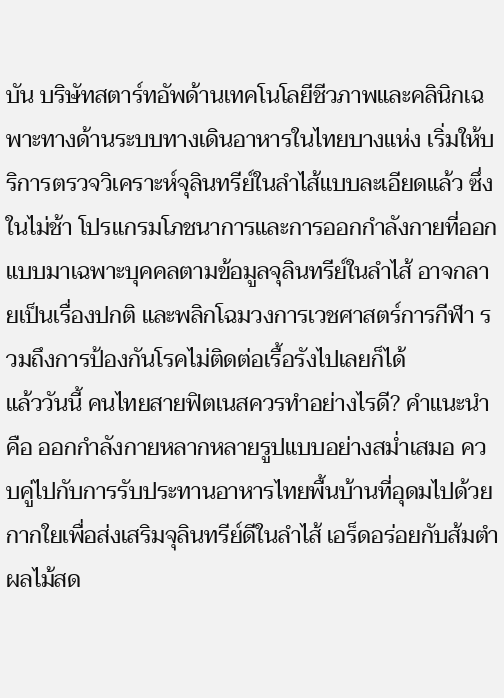บัน บริษัทสตาร์ทอัพด้านเทคโนโลยีชีวภาพและคลินิกเฉพาะทางด้านระบบทางเดินอาหารในไทยบางแห่ง เริ่มให้บริการตรวจวิเคราะห์จุลินทรีย์ในลำไส้แบบละเอียดแล้ว ซึ่งในไม่ช้า โปรแกรมโภชนาการและการออกกำลังกายที่ออกแบบมาเฉพาะบุคคลตามข้อมูลจุลินทรีย์ในลำไส้ อาจกลายเป็นเรื่องปกติ และพลิกโฉมวงการเวชศาสตร์การกีฬา รวมถึงการป้องกันโรคไม่ติดต่อเรื้อรังไปเลยก็ได้
แล้ววันนี้ คนไทยสายฟิตเนสควรทำอย่างไรดี? คำแนะนำคือ ออกกำลังกายหลากหลายรูปแบบอย่างสม่ำเสมอ ควบคู่ไปกับการรับประทานอาหารไทยพื้นบ้านที่อุดมไปด้วยกากใยเพื่อส่งเสริมจุลินทรีย์ดีในลำไส้ เอร็ดอร่อยกับส้มตำ ผลไม้สด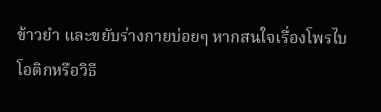ข้าวยำ และขยับร่างกายบ่อยๆ หากสนใจเรื่องโพรไบโอติกหรือวิธี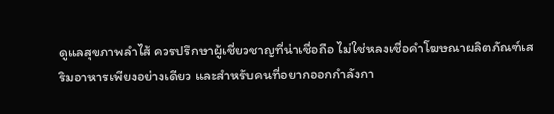ดูแลสุขภาพลำไส้ ควรปรึกษาผู้เชี่ยวชาญที่น่าเชื่อถือ ไม่ใช่หลงเชื่อคำโฆษณาผลิตภัณฑ์เสริมอาหารเพียงอย่างเดียว และสำหรับคนที่อยากออกกำลังกา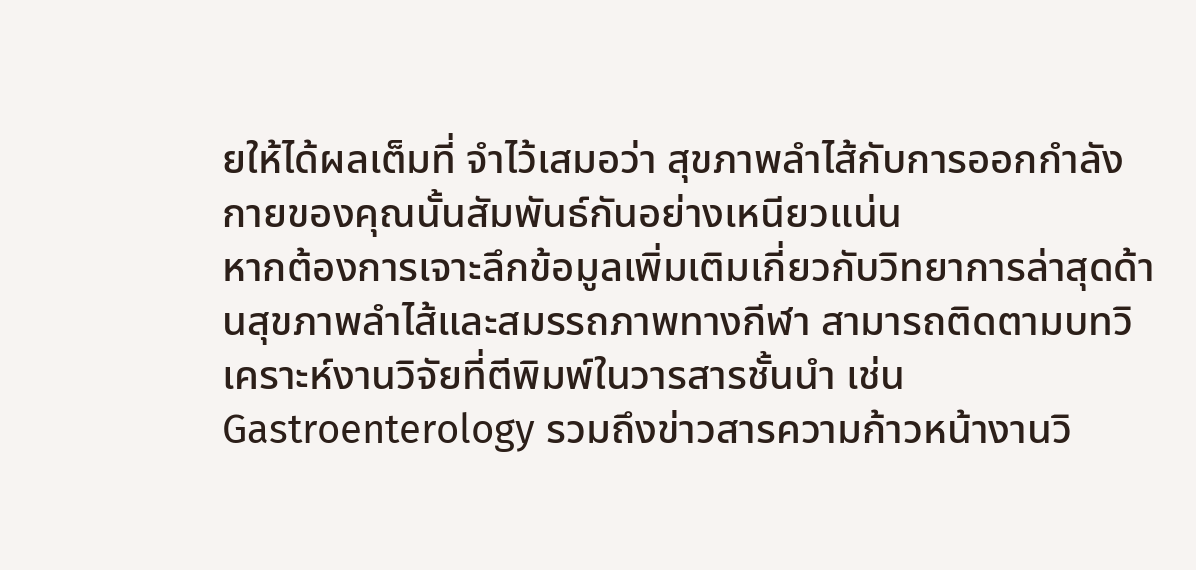ยให้ได้ผลเต็มที่ จำไว้เสมอว่า สุขภาพลำไส้กับการออกกำลังกายของคุณนั้นสัมพันธ์กันอย่างเหนียวแน่น
หากต้องการเจาะลึกข้อมูลเพิ่มเติมเกี่ยวกับวิทยาการล่าสุดด้านสุขภาพลำไส้และสมรรถภาพทางกีฬา สามารถติดตามบทวิเคราะห์งานวิจัยที่ตีพิมพ์ในวารสารชั้นนำ เช่น Gastroenterology รวมถึงข่าวสารความก้าวหน้างานวิ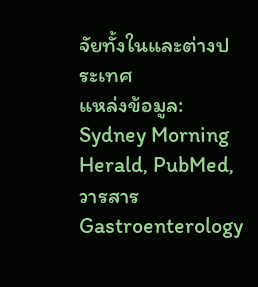จัยทั้งในและต่างประเทศ
แหล่งข้อมูล: Sydney Morning Herald, PubMed, วารสาร Gastroenterology